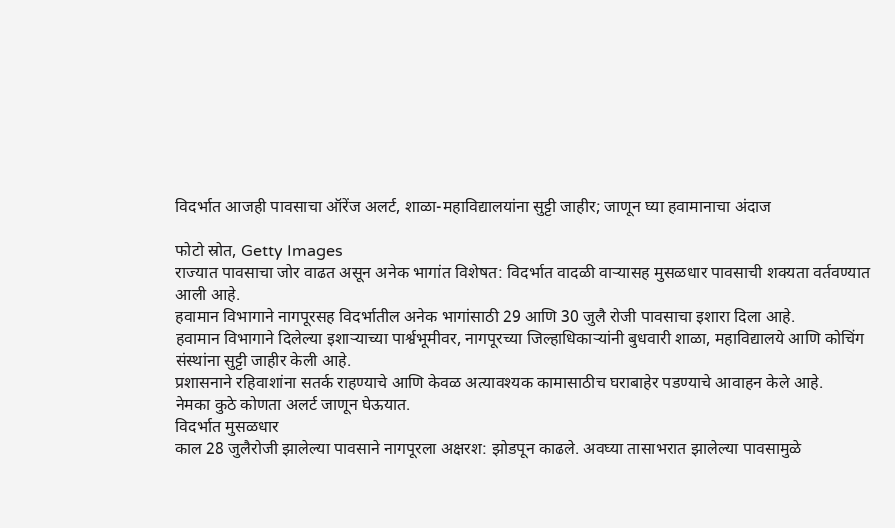विदर्भात आजही पावसाचा ऑरेंज अलर्ट, शाळा-महाविद्यालयांना सुट्टी जाहीर; जाणून घ्या हवामानाचा अंदाज

फोटो स्रोत, Getty Images
राज्यात पावसाचा जोर वाढत असून अनेक भागांत विशेषत: विदर्भात वादळी वाऱ्यासह मुसळधार पावसाची शक्यता वर्तवण्यात आली आहे.
हवामान विभागाने नागपूरसह विदर्भातील अनेक भागांसाठी 29 आणि 30 जुलै रोजी पावसाचा इशारा दिला आहे.
हवामान विभागाने दिलेल्या इशाऱ्याच्या पार्श्वभूमीवर, नागपूरच्या जिल्हाधिकाऱ्यांनी बुधवारी शाळा, महाविद्यालये आणि कोचिंग संस्थांना सुट्टी जाहीर केली आहे.
प्रशासनाने रहिवाशांना सतर्क राहण्याचे आणि केवळ अत्यावश्यक कामासाठीच घराबाहेर पडण्याचे आवाहन केले आहे.
नेमका कुठे कोणता अलर्ट जाणून घेऊयात.
विदर्भात मुसळधार
काल 28 जुलैरोजी झालेल्या पावसाने नागपूरला अक्षरश: झोडपून काढले. अवघ्या तासाभरात झालेल्या पावसामुळे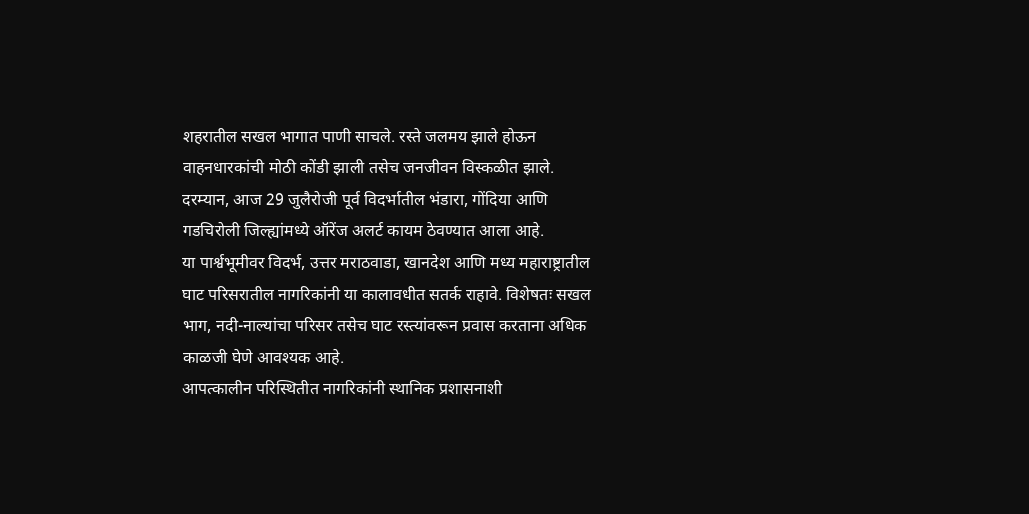शहरातील सखल भागात पाणी साचले. रस्ते जलमय झाले होऊन वाहनधारकांची मोठी कोंडी झाली तसेच जनजीवन विस्कळीत झाले.
दरम्यान, आज 29 जुलैरोजी पूर्व विदर्भातील भंडारा, गोंदिया आणि गडचिरोली जिल्ह्यांमध्ये ऑरेंज अलर्ट कायम ठेवण्यात आला आहे.
या पार्श्वभूमीवर विदर्भ, उत्तर मराठवाडा, खानदेश आणि मध्य महाराष्ट्रातील घाट परिसरातील नागरिकांनी या कालावधीत सतर्क राहावे. विशेषतः सखल भाग, नदी-नाल्यांचा परिसर तसेच घाट रस्त्यांवरून प्रवास करताना अधिक काळजी घेणे आवश्यक आहे.
आपत्कालीन परिस्थितीत नागरिकांनी स्थानिक प्रशासनाशी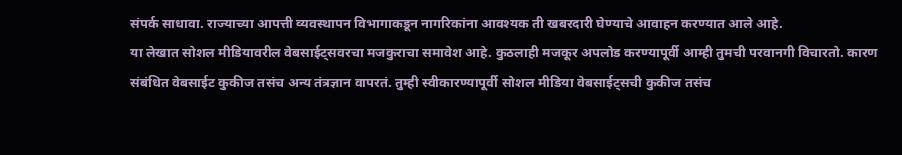संपर्क साधावा. राज्याच्या आपत्ती व्यवस्थापन विभागाकडून नागरिकांना आवश्यक ती खबरदारी घेण्याचे आवाहन करण्यात आले आहे.
या लेखात सोशल मीडियावरील वेबसाईट्सवरचा मजकुराचा समावेश आहे. कुठलाही मजकूर अपलोड करण्यापूर्वी आम्ही तुमची परवानगी विचारतो. कारण संबंधित वेबसाईट कुकीज तसंच अन्य तंत्रज्ञान वापरतं. तुम्ही स्वीकारण्यापूर्वी सोशल मीडिया वेबसाईट्सची कुकीज तसंच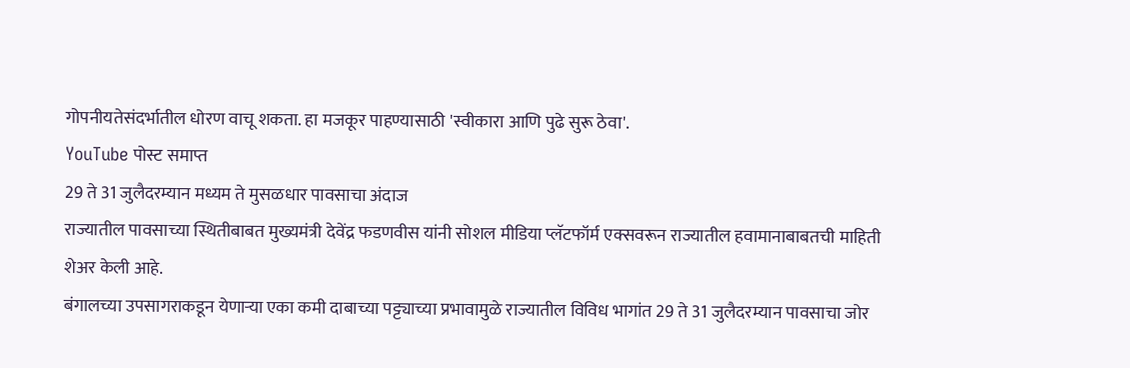गोपनीयतेसंदर्भातील धोरण वाचू शकता. हा मजकूर पाहण्यासाठी 'स्वीकारा आणि पुढे सुरू ठेवा'.
YouTube पोस्ट समाप्त
29 ते 31 जुलैदरम्यान मध्यम ते मुसळधार पावसाचा अंदाज
राज्यातील पावसाच्या स्थितीबाबत मुख्यमंत्री देवेंद्र फडणवीस यांनी सोशल मीडिया प्लॅटफॉर्म एक्सवरून राज्यातील हवामानाबाबतची माहिती शेअर केली आहे.
बंगालच्या उपसागराकडून येणाऱ्या एका कमी दाबाच्या पट्ट्याच्या प्रभावामुळे राज्यातील विविध भागांत 29 ते 31 जुलैदरम्यान पावसाचा जोर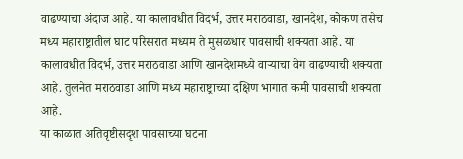वाढण्याचा अंदाज आहे. या कालावधीत विदर्भ, उत्तर मराठवाडा, खानदेश, कोकण तसेच मध्य महाराष्ट्रातील घाट परिसरात मध्यम ते मुसळधार पावसाची शक्यता आहे. या कालावधीत विदर्भ, उत्तर मराठवाडा आणि खानदेशमध्ये वाऱ्याचा वेग वाढण्याची शक्यता आहे. तुलनेत मराठवाडा आणि मध्य महाराष्ट्राच्या दक्षिण भागात कमी पावसाची शक्यता आहे.
या काळात अतिवृष्टीसदृश पावसाच्या घटना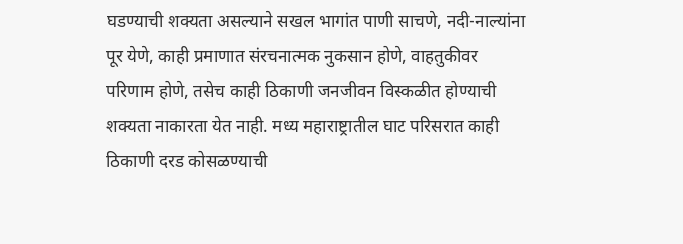घडण्याची शक्यता असल्याने सखल भागांत पाणी साचणे, नदी-नाल्यांना पूर येणे, काही प्रमाणात संरचनात्मक नुकसान होणे, वाहतुकीवर परिणाम होणे, तसेच काही ठिकाणी जनजीवन विस्कळीत होण्याची शक्यता नाकारता येत नाही. मध्य महाराष्ट्रातील घाट परिसरात काही ठिकाणी दरड कोसळण्याची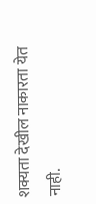शक्यता देखील नाकारता येत नाही.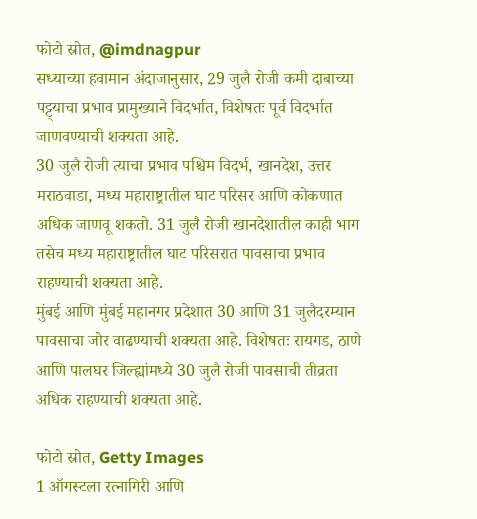फोटो स्रोत, @imdnagpur
सध्याच्या हवामान अंदाजानुसार, 29 जुलै रोजी कमी दाबाच्या पट्ट्याचा प्रभाव प्रामुख्याने विदर्भात, विशेषतः पूर्व विदर्भात जाणवण्याची शक्यता आहे.
30 जुलै रोजी त्याचा प्रभाव पश्चिम विदर्भ, खानदेश, उत्तर मराठवाडा, मध्य महाराष्ट्रातील घाट परिसर आणि कोकणात अधिक जाणवू शकतो. 31 जुलै रोजी खानदेशातील काही भाग तसेच मध्य महाराष्ट्रातील घाट परिसरात पावसाचा प्रभाव राहण्याची शक्यता आहे.
मुंबई आणि मुंबई महानगर प्रदेशात 30 आणि 31 जुलैदरम्यान पावसाचा जोर वाढण्याची शक्यता आहे. विशेषतः रायगड, ठाणे आणि पालघर जिल्ह्यांमध्ये 30 जुलै रोजी पावसाची तीव्रता अधिक राहण्याची शक्यता आहे.

फोटो स्रोत, Getty Images
1 ऑगस्टला रत्नागिरी आणि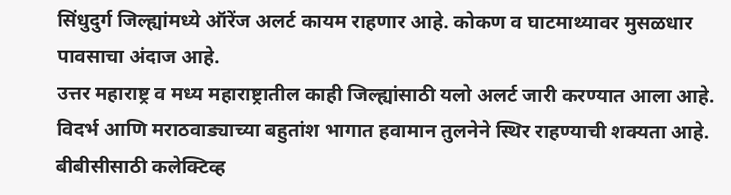सिंधुदुर्ग जिल्ह्यांमध्ये ऑरेंज अलर्ट कायम राहणार आहे. कोकण व घाटमाथ्यावर मुसळधार पावसाचा अंदाज आहे.
उत्तर महाराष्ट्र व मध्य महाराष्ट्रातील काही जिल्ह्यांसाठी यलो अलर्ट जारी करण्यात आला आहे. विदर्भ आणि मराठवाड्याच्या बहुतांश भागात हवामान तुलनेने स्थिर राहण्याची शक्यता आहे.
बीबीसीसाठी कलेक्टिव्ह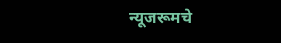न्यूजरूमचे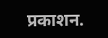प्रकाशन.